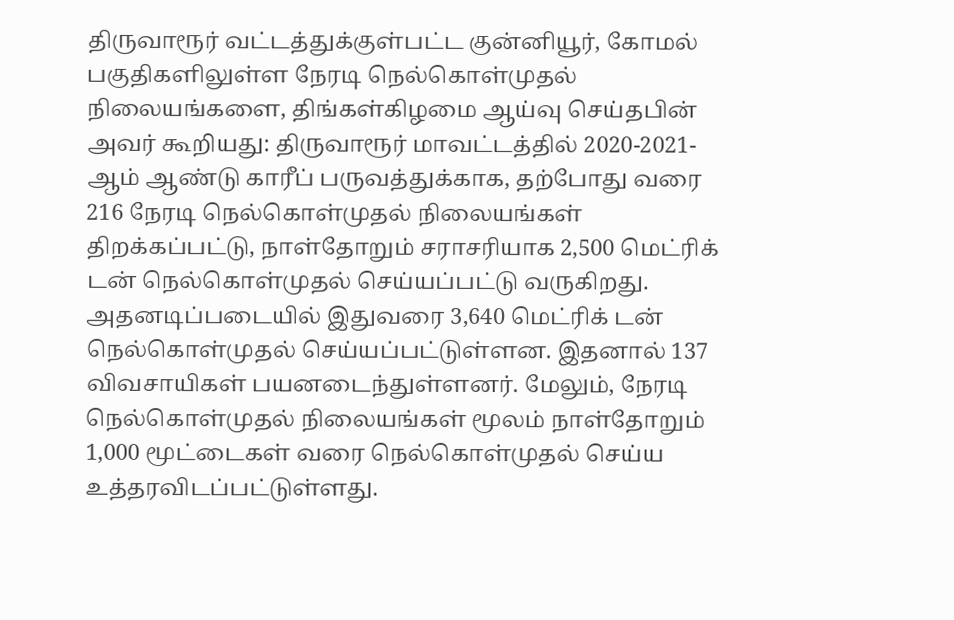திருவாரூர் வட்டத்துக்குள்பட்ட குன்னியூர், கோமல் பகுதிகளிலுள்ள நேரடி நெல்கொள்முதல் நிலையங்களை, திங்கள்கிழமை ஆய்வு செய்தபின் அவர் கூறியது: திருவாரூர் மாவட்டத்தில் 2020-2021-ஆம் ஆண்டு காரீப் பருவத்துக்காக, தற்போது வரை 216 நேரடி நெல்கொள்முதல் நிலையங்கள் திறக்கப்பட்டு, நாள்தோறும் சராசரியாக 2,500 மெட்ரிக் டன் நெல்கொள்முதல் செய்யப்பட்டு வருகிறது. அதனடிப்படையில் இதுவரை 3,640 மெட்ரிக் டன் நெல்கொள்முதல் செய்யப்பட்டுள்ளன. இதனால் 137 விவசாயிகள் பயனடைந்துள்ளனர். மேலும், நேரடி நெல்கொள்முதல் நிலையங்கள் மூலம் நாள்தோறும் 1,000 மூட்டைகள் வரை நெல்கொள்முதல் செய்ய உத்தரவிடப்பட்டுள்ளது.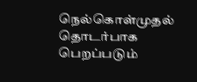நெல்கொள்முதல் தொடர்பாக பெறப்படும்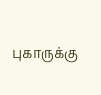புகாருக்கு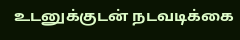உடனுக்குடன் நடவடிக்கை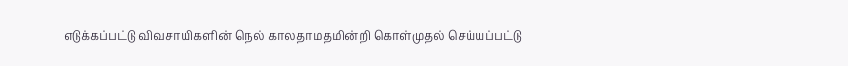எடுக்கப்பட்டு விவசாயிகளின் நெல் காலதாமதமின்றி கொள்முதல் செய்யப்பட்டு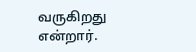வருகிறது என்றார்.